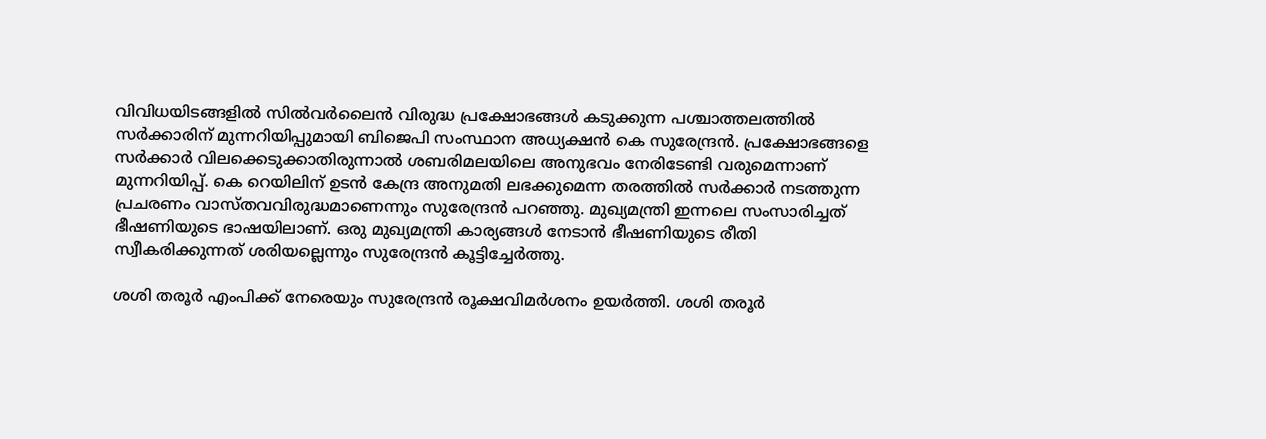വിവിധയിടങ്ങളില്‍ സില്‍വര്‍ലൈന്‍ വിരുദ്ധ പ്രക്ഷോഭങ്ങള്‍ കടുക്കുന്ന പശ്ചാത്തലത്തില്‍ സര്‍ക്കാരിന് മുന്നറിയിപ്പുമായി ബിജെപി സംസ്ഥാന അധ്യക്ഷന്‍ കെ സുരേന്ദ്രന്‍. പ്രക്ഷോഭങ്ങളെ സര്‍ക്കാര്‍ വിലക്കെടുക്കാതിരുന്നാല്‍ ശബരിമലയിലെ അനുഭവം നേരിടേണ്ടി വരുമെന്നാണ് മുന്നറിയിപ്പ്. കെ റെയിലിന് ഉടന്‍ കേന്ദ്ര അനുമതി ലഭക്കുമെന്ന തരത്തില്‍ സര്‍ക്കാര്‍ നടത്തുന്ന പ്രചരണം വാസ്തവവിരുദ്ധമാണെന്നും സുരേന്ദ്രന്‍ പറഞ്ഞു. മുഖ്യമന്ത്രി ഇന്നലെ സംസാരിച്ചത് ഭീഷണിയുടെ ഭാഷയിലാണ്. ഒരു മുഖ്യമന്ത്രി കാര്യങ്ങള്‍ നേടാന്‍ ഭീഷണിയുടെ രീതി സ്വീകരിക്കുന്നത് ശരിയല്ലെന്നും സുരേന്ദ്രന്‍ കൂട്ടിച്ചേര്‍ത്തു.

ശശി തരൂര്‍ എംപിക്ക് നേരെയും സുരേന്ദ്രന്‍ രൂക്ഷവിമര്‍ശനം ഉയര്‍ത്തി. ശശി തരൂര്‍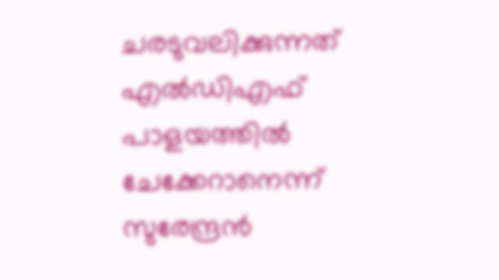ചരടുവലിക്കുന്നത് എല്‍ഡിഎഫ് പാളയത്തില്‍ ചേക്കേറാനെന്ന് സുരേന്ദ്രന്‍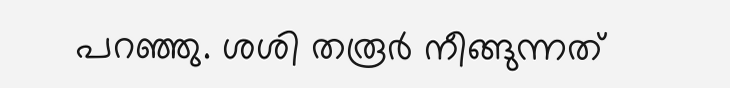പറഞ്ഞു. ശശി തരൂര്‍ നീങ്ങുന്നത്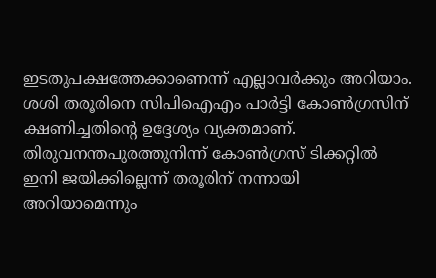ഇടതുപക്ഷത്തേക്കാണെന്ന് എല്ലാവര്‍ക്കും അറിയാം. ശശി തരൂരിനെ സിപിഐഎം പാര്‍ട്ടി കോണ്‍ഗ്രസിന് ക്ഷണിച്ചതിന്റെ ഉദ്ദേശ്യം വ്യക്തമാണ്. തിരുവനന്തപുരത്തുനിന്ന് കോണ്‍ഗ്രസ് ടിക്കറ്റില്‍ ഇനി ജയിക്കില്ലെന്ന് തരൂരിന് നന്നായി അറിയാമെന്നും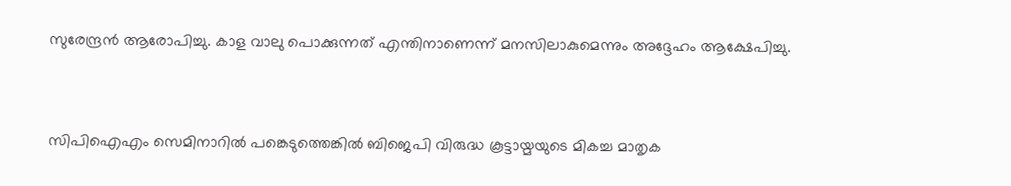സുരേന്ദ്രന്‍ ആരോപിച്ചു. കാള വാലു പൊക്കുന്നത് എന്തിനാണെന്ന് മനസിലാകുമെന്നും അദ്ദേഹം ആക്ഷേപിച്ചു.



സിപിഐഎം സെമിനാറില്‍ പങ്കെടുത്തെങ്കില്‍ ബിജെപി വിരുദ്ധ കൂട്ടായ്മയുടെ മികച്ച മാതൃക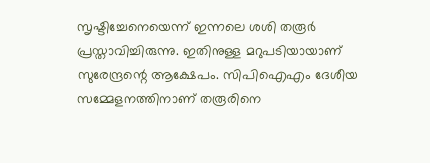സൃഷ്ടിച്ചേനെയെന്ന് ഇന്നലെ ശശി തരൂര്‍ പ്രസ്താവിച്ചിരുന്നു. ഇതിനുള്ള മറുപടിയായാണ് സുരേന്ദ്രന്റെ ആക്ഷേപം. സിപിഐഎം ദേശീയ സമ്മേളനത്തിനാണ് തരൂരിനെ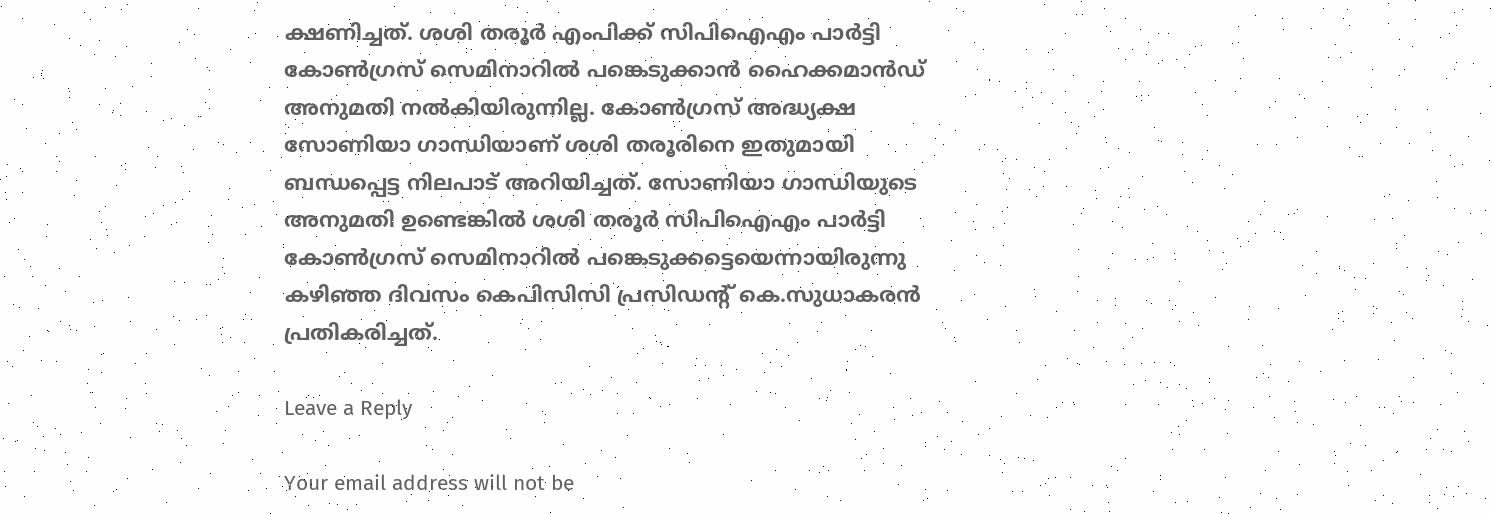ക്ഷണിച്ചത്. ശശി തരൂര്‍ എംപിക്ക് സിപിഐഎം പാര്‍ട്ടി കോണ്‍ഗ്രസ് സെമിനാറില്‍ പങ്കെടുക്കാന്‍ ഹൈക്കമാന്‍ഡ് അനുമതി നല്‍കിയിരുന്നില്ല. കോണ്‍ഗ്രസ് അദ്ധ്യക്ഷ സോണിയാ ഗാന്ധിയാണ് ശശി തരൂരിനെ ഇതുമായി ബന്ധപ്പെട്ട നിലപാട് അറിയിച്ചത്. സോണിയാ ഗാന്ധിയുടെ അനുമതി ഉണ്ടെങ്കില്‍ ശശി തരൂര്‍ സിപിഐഎം പാര്‍ട്ടി കോണ്‍ഗ്രസ് സെമിനാറില്‍ പങ്കെടുക്കട്ടെയെന്നായിരുന്നു കഴിഞ്ഞ ദിവസം കെപിസിസി പ്രസിഡന്റ് കെ.സുധാകരന്‍ പ്രതികരിച്ചത്.

Leave a Reply

Your email address will not be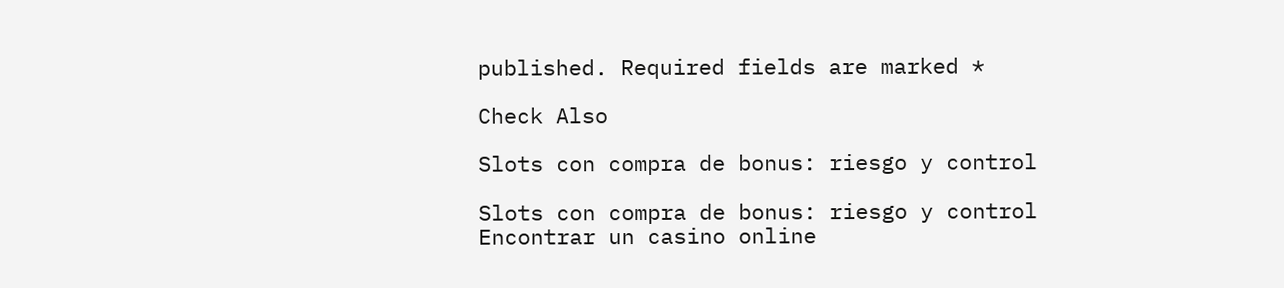published. Required fields are marked *

Check Also

Slots con compra de bonus: riesgo y control

Slots con compra de bonus: riesgo y control Encontrar un casino online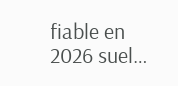fiable en 2026 suel…